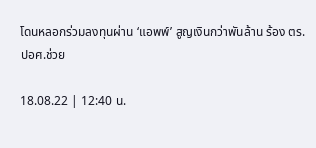โดนหลอกร่วมลงทุนผ่าน ‘แอพพ์’ สูญเงินกว่าพันล้าน ร้อง ตร.ปอศ.ช่วย

18.08.22 | 12:40 น.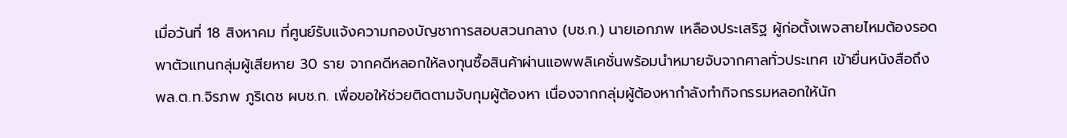เมื่อวันที่ 18 สิงหาคม ที่ศูนย์รับแจ้งความกองบัญชาการสอบสวนกลาง (บช.ก.) นายเอกภพ เหลืองประเสริฐ ผู้ก่อตั้งเพจสายไหมต้องรอด พาตัวแทนกลุ่มผู้เสียหาย 30 ราย จากคดีหลอกให้ลงทุนซื้อสินค้าผ่านแอพพลิเคชั่นพร้อมนำหมายจับจากศาลทั่วประเทศ เข้ายื่นหนังสือถึง พล.ต.ท.จิรภพ ภูริเดช ผบช.ก. เพื่อขอให้ช่วยติดตามจับกุมผู้ต้องหา เนื่องจากกลุ่มผู้ต้องหากำลังทำกิจกรรมหลอกให้นัก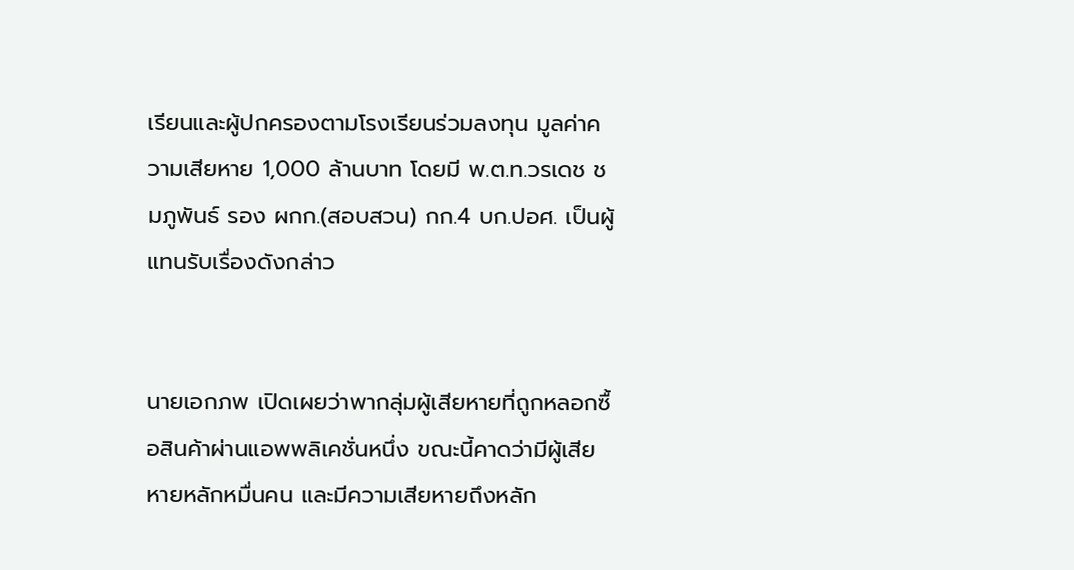เรียนและผู้ปกครองตามโรงเรียนร่วมลงทุน มูลค่าความเสียหาย 1,000 ล้านบาท โดยมี พ.ต.ท.วรเดช ชมภูพันธ์ รอง ผกก.(สอบสวน) กก.4 บก.ปอศ. เป็นผู้แทนรับเรื่องดังกล่าว


นายเอกภพ เปิดเผยว่าพากลุ่มผู้เสียหายที่ถูกหลอกซื้อสินค้าผ่านแอพพลิเคชั่นหนึ่ง ขณะนี้คาดว่ามีผู้เสียหายหลักหมื่นคน และมีความเสียหายถึงหลัก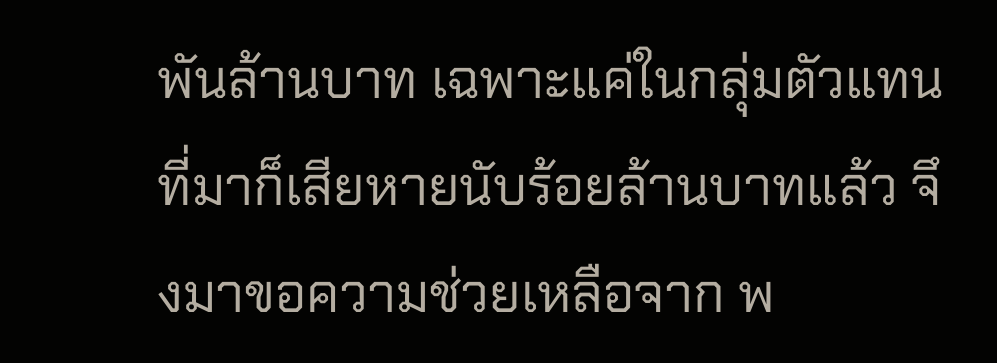พันล้านบาท เฉพาะแค่ในกลุ่มตัวแทนที่มาก็เสียหายนับร้อยล้านบาทแล้ว จึงมาขอความช่วยเหลือจาก พ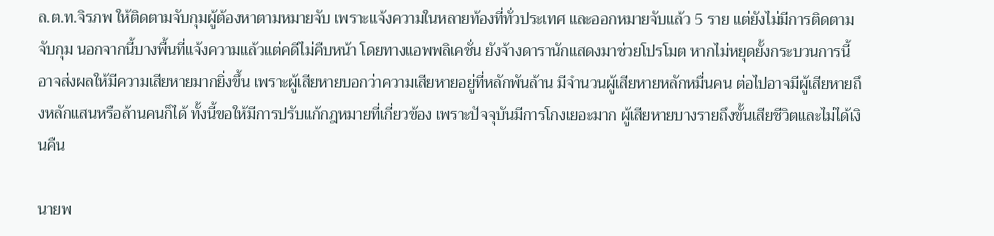ล.ต.ท.จิรภพ ให้ติดตามจับกุมผู้ต้องหาตามหมายจับ เพราะแจ้งความในหลายท้องที่ทั่วประเทศ และออกหมายจับแล้ว 5 ราย แต่ยังไม่มีการติดตามจับกุม นอกจากนี้บางพื้นที่แจ้งความแล้วแต่คดีไม่คืบหน้า โดยทางแอพพลิเคชั่น ยังจ้างดารานักแสดงมาช่วยโปรโมต หากไม่หยุดยั้งกระบวนการนี้ อาจส่งผลให้มีความเสียหายมากยิ่งขึ้น เพราะผู้เสียหายบอกว่าความเสียหายอยู่ที่หลักพันล้าน มีจำนวนผู้เสียหายหลักหมื่นคน ต่อไปอาจมีผู้เสียหายถึงหลักแสนหรือล้านคนก็ได้ ทั้งนี้ขอให้มีการปรับแก้กฎหมายที่เกี่ยวข้อง เพราะปัจจุบันมีการโกงเยอะมาก ผู้เสียหายบางรายถึงขั้นเสียชีวิตและไม่ได้เงินคืน

นายพ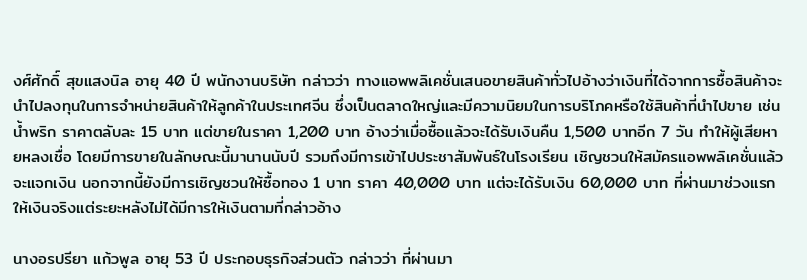งศ์ศักดิ์ สุขแสงนิล อายุ 40 ปี พนักงานบริษัท กล่าวว่า ทางแอพพลิเคชั่นเสนอขายสินค้าทั่วไปอ้างว่าเงินที่ได้จากการซื้อสินค้าจะนำไปลงทุนในการจำหน่ายสินค้าให้ลูกค้าในประเทศจีน ซึ่งเป็นตลาดใหญ่และมีความนิยมในการบริโภคหรือใช้สินค้าที่นำไปขาย เช่น น้ำพริก ราคาตลับละ 15 บาท แต่ขายในราคา 1,200 บาท อ้างว่าเมื่อซื้อแล้วจะได้รับเงินคืน 1,500 บาทอีก 7 วัน ทำให้ผู้เสียหายหลงเชื่อ โดยมีการขายในลักษณะนี้มานานนับปี รวมถึงมีการเข้าไปประชาสัมพันธ์ในโรงเรียน เชิญชวนให้สมัครแอพพลิเคชั่นแล้วจะแจกเงิน นอกจากนี้ยังมีการเชิญชวนให้ซื้อทอง 1 บาท ราคา 40,000 บาท แต่จะได้รับเงิน 60,000 บาท ที่ผ่านมาช่วงแรกให้เงินจริงแต่ระยะหลังไม่ได้มีการให้เงินตามที่กล่าวอ้าง

นางอรปรียา แก้วพูล อายุ 53 ปี ประกอบธุรกิจส่วนตัว กล่าวว่า ที่ผ่านมา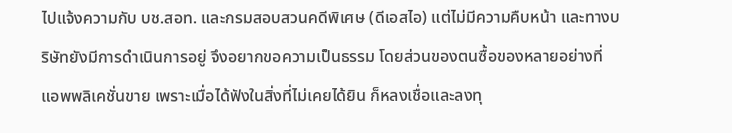ไปแจ้งความกับ บช.สอท. และกรมสอบสวนคดีพิเศษ (ดีเอสไอ) แต่ไม่มีความคืบหน้า และทางบริษัทยังมีการดำเนินการอยู่ จึงอยากขอความเป็นธรรม โดยส่วนของตนซื้อของหลายอย่างที่แอพพลิเคชั่นขาย เพราะเมื่อได้ฟังในสิ่งที่ไม่เคยได้ยิน ก็หลงเชื่อและลงทุ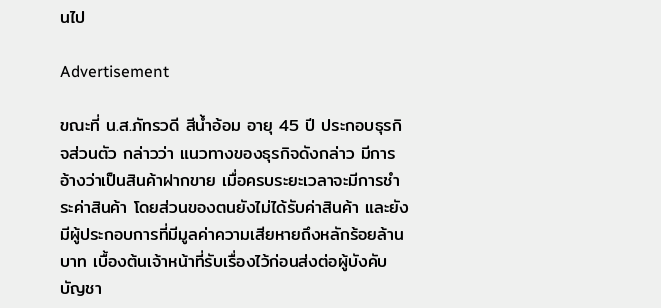นไป

Advertisement

ขณะที่ น.ส.ภัทรวดี สีน้ำอ้อม อายุ 45 ปี ประกอบธุรกิจส่วนตัว กล่าวว่า แนวทางของธุรกิจดังกล่าว มีการอ้างว่าเป็นสินค้าฝากขาย เมื่อครบระยะเวลาจะมีการชำระค่าสินค้า โดยส่วนของตนยังไม่ได้รับค่าสินค้า และยังมีผู้ประกอบการที่มีมูลค่าความเสียหายถึงหลักร้อยล้านบาท เบื้องต้นเจ้าหน้าที่รับเรื่องไว้ก่อนส่งต่อผู้บังคับบัญชา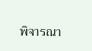พิจารณา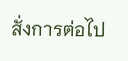สั่งการต่อไป